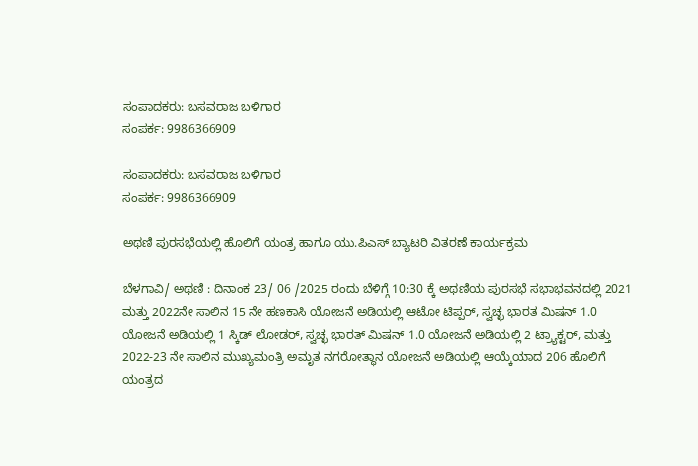ಸಂಪಾದಕರು: ಬಸವರಾಜ ಬಳಿಗಾರ
ಸಂಪರ್ಕ: 9986366909

ಸಂಪಾದಕರು: ಬಸವರಾಜ ಬಳಿಗಾರ
ಸಂಪರ್ಕ: 9986366909

ಅಥಣಿ ಪುರಸಭೆಯಲ್ಲಿ ಹೊಲಿಗೆ ಯಂತ್ರ ಹಾಗೂ ಯು.ಪಿಎಸ್ ಬ್ಯಾಟರಿ ವಿತರಣೆ ಕಾರ್ಯಕ್ರಮ

ಬೆಳಗಾವಿ/ ಅಥಣಿ : ದಿನಾಂಕ 23/ 06 /2025 ರಂದು ಬೆಳಿಗ್ಗೆ 10:30 ಕ್ಕೆ ಅಥಣಿಯ ಪುರಸಭೆ ಸಭಾಭವನದಲ್ಲಿ 2021 ಮತ್ತು 2022ನೇ ಸಾಲಿನ 15 ನೇ ಹಣಕಾಸಿ ಯೋಜನೆ ಅಡಿಯಲ್ಲಿ ಆಟೋ ಟಿಪ್ಪರ್, ಸ್ವಚ್ಛ ಭಾರತ ಮಿಷನ್ 1.0 ಯೋಜನೆ ಅಡಿಯಲ್ಲಿ 1 ಸ್ಕಿಡ್ ಲೋಡರ್, ಸ್ವಚ್ಛ ಭಾರತ್ ಮಿಷನ್ 1.0 ಯೋಜನೆ ಅಡಿಯಲ್ಲಿ 2 ಟ್ರ್ಯಾಕ್ಟರ್, ಮತ್ತು 2022-23 ನೇ ಸಾಲಿನ ಮುಖ್ಯಮಂತ್ರಿ ಅಮೃತ ನಗರೋತ್ಥಾನ ಯೋಜನೆ ಅಡಿಯಲ್ಲಿ ಆಯ್ಕೆಯಾದ 206 ಹೊಲಿಗೆ ಯಂತ್ರದ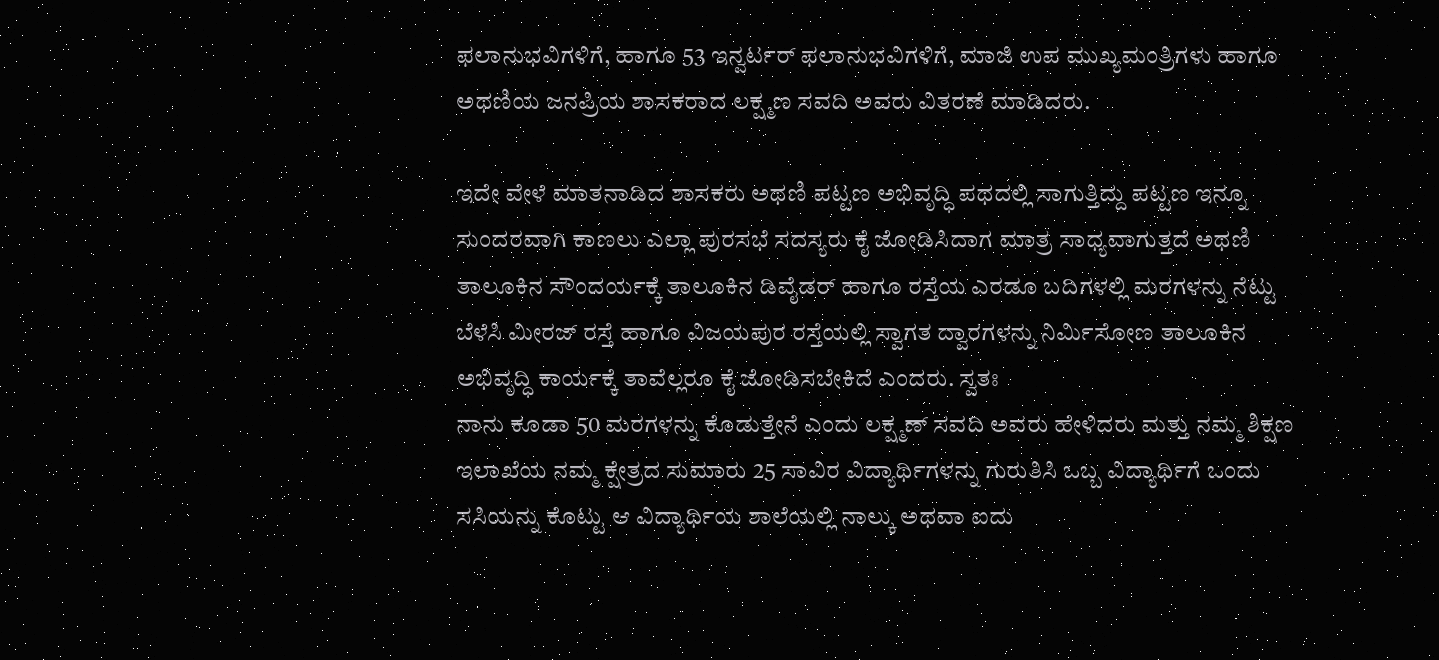ಫಲಾನುಭವಿಗಳಿಗೆ, ಹಾಗೂ 53 ಇನ್ವರ್ಟರ್ ಫಲಾನುಭವಿಗಳಿಗೆ, ಮಾಜಿ ಉಪ ಮುಖ್ಯಮಂತ್ರಿಗಳು ಹಾಗೂ ಅಥಣಿಯ ಜನಪ್ರಿಯ ಶಾಸಕರಾದ ಲಕ್ಷ್ಮಣ ಸವದಿ ಅವರು ವಿತರಣೆ ಮಾಡಿದರು.

ಇದೇ ವೇಳೆ ಮಾತನಾಡಿದ ಶಾಸಕರು ಅಥಣಿ ಪಟ್ಟಣ ಅಭಿವೃದ್ಧಿ ಪಥದಲ್ಲಿ ಸಾಗುತ್ತಿದ್ದು ಪಟ್ಟಣ ಇನ್ನೂ ಸುಂದರವಾಗಿ ಕಾಣಲು ಎಲ್ಲಾ ಪುರಸಭೆ ಸದಸ್ಯರು ಕೈ ಜೋಡಿಸಿದಾಗ ಮಾತ್ರ ಸಾಧ್ಯವಾಗುತ್ತದೆ ಅಥಣಿ ತಾಲೂಕಿನ ಸೌಂದರ್ಯಕ್ಕೆ ತಾಲೂಕಿನ ಡಿವೈಡರ್ ಹಾಗೂ ರಸ್ತೆಯ ಎರಡೂ ಬದಿಗಳಲ್ಲಿ ಮರಗಳನ್ನು ನೆಟ್ಟು ಬೆಳೆಸಿ ಮೀರಜ್ ರಸ್ತೆ ಹಾಗೂ ವಿಜಯಪುರ ರಸ್ತೆಯಲ್ಲಿ ಸ್ವಾಗತ ದ್ವಾರಗಳನ್ನು ನಿರ್ಮಿಸೋಣ ತಾಲೂಕಿನ ಅಭಿವೃದ್ಧಿ ಕಾರ್ಯಕ್ಕೆ ತಾವೆಲ್ಲರೂ ಕೈ ಜೋಡಿಸಬೇಕಿದೆ ಎಂದರು. ಸ್ವತಃ
ನಾನು ಕೂಡಾ 50 ಮರಗಳನ್ನು ಕೊಡುತ್ತೇನೆ ಎಂದು ಲಕ್ಷ್ಮಣ್ ಸವದಿ ಅವರು ಹೇಳಿದರು ಮತ್ತು ನಮ್ಮ ಶಿಕ್ಷಣ ಇಲಾಖೆಯ ನಮ್ಮ ಕ್ಷೇತ್ರದ ಸುಮಾರು 25 ಸಾವಿರ ವಿದ್ಯಾರ್ಥಿಗಳನ್ನು ಗುರುತಿಸಿ ಒಬ್ಬ ವಿದ್ಯಾರ್ಥಿಗೆ ಒಂದು ಸಸಿಯನ್ನು ಕೊಟ್ಟು ಆ ವಿದ್ಯಾರ್ಥಿಯ ಶಾಲೆಯಲ್ಲಿ ನಾಲ್ಕು ಅಥವಾ ಐದು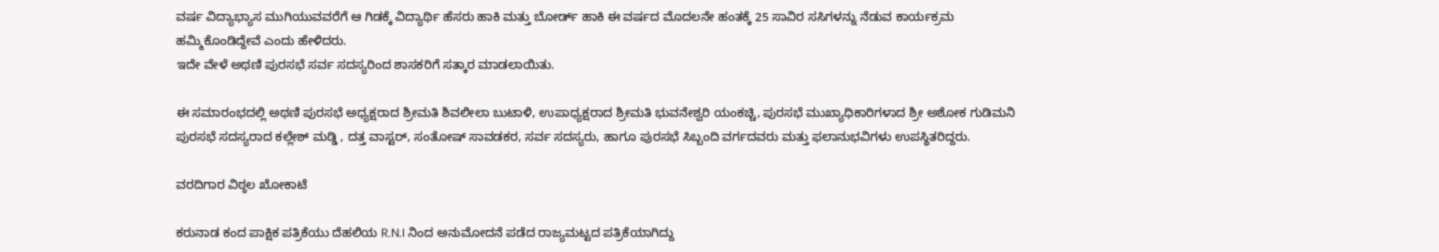ವರ್ಷ ವಿದ್ಯಾಭ್ಯಾಸ ಮುಗಿಯುವವರೆಗೆ ಆ ಗಿಡಕ್ಕೆ ವಿದ್ಯಾರ್ಥಿ ಹೆಸರು ಹಾಕಿ ಮತ್ತು ಬೋರ್ಡ್ ಹಾಕಿ ಈ ವರ್ಷದ ಮೊದಲನೇ ಹಂತಕ್ಕೆ 25 ಸಾವಿರ ಸಸಿಗಳನ್ನು ನೆಡುವ ಕಾರ್ಯಕ್ರಮ ಹಮ್ಮಿಕೊಂಡಿದ್ದೇವೆ ಎಂದು ಹೇಳಿದರು.
ಇದೇ ವೇಳೆ ಅಥಣಿ ಪುರಸಭೆ ಸರ್ವ ಸದಸ್ಯರಿಂದ ಶಾಸಕರಿಗೆ ಸತ್ಕಾರ ಮಾಡಲಾಯಿತು.

ಈ ಸಮಾರಂಭದಲ್ಲಿ ಅಥಣಿ ಪುರಸಭೆ ಅಧ್ಯಕ್ಷರಾದ ಶ್ರೀಮತಿ ಶಿವಲೀಲಾ ಬುಟಾಳಿ, ಉಪಾಧ್ಯಕ್ಷರಾದ ಶ್ರೀಮತಿ ಭುವನೇಶ್ವರಿ ಯಂಕಚ್ಚಿ, ಪುರಸಭೆ ಮುಖ್ಯಾಧಿಕಾರಿಗಳಾದ ಶ್ರೀ ಅಶೋಕ ಗುಡಿಮನಿ ಪುರಸಭೆ ಸದಸ್ಯರಾದ ಕಲ್ಲೇಶ್ ಮಡ್ಡಿ , ದತ್ತ ವಾಸ್ಟರ್, ಸಂತೋಷ್ ಸಾವಡಕರ, ಸರ್ವ ಸದಸ್ಯರು, ಹಾಗೂ ಪುರಸಭೆ ಸಿಬ್ಬಂದಿ ವರ್ಗದವರು ಮತ್ತು ಫಲಾನುಭವಿಗಳು ಉಪಸ್ಥಿತರಿದ್ದರು.

ವರದಿಗಾರ ವಿಠ್ಠಲ ಖೋಕಾಟೆ

ಕರುನಾಡ ಕಂದ ಪಾಕ್ಷಿಕ ಪತ್ರಿಕೆಯು ದೆಹಲಿಯ R.N.I ನಿಂದ ಅನುಮೋದನೆ ಪಡೆದ ರಾಜ್ಯಮಟ್ಟದ ಪತ್ರಿಕೆಯಾಗಿದ್ದು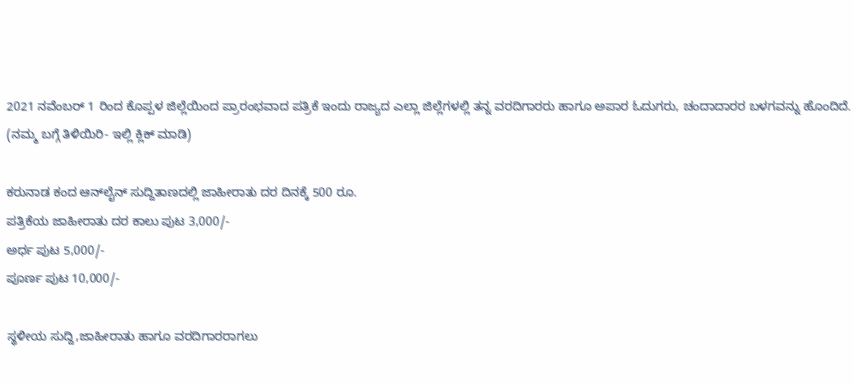2021 ನವೆಂಬರ್ 1 ರಿಂದ ಕೊಪ್ಪಳ ಜಿಲ್ಲೆಯಿಂದ ಪ್ರಾರಂಭವಾದ ಪತ್ರಿಕೆ ಇಂದು ರಾಜ್ಯದ ಎಲ್ಲಾ ಜಿಲ್ಲೆಗಳಲ್ಲಿ ತನ್ನ ವರದಿಗಾರರು ಹಾಗೂ ಅಪಾರ ಓದುಗರು, ಚಂದಾದಾರರ ಬಳಗವನ್ನು ಹೊಂದಿದೆ. (ನಮ್ಮ ಬಗ್ಗೆ ತಿಳಿಯಿರಿ- ಇಲ್ಲಿ ಕ್ಲಿಕ್‌ ಮಾಡಿ)

ಕರುನಾಡ ಕಂದ ಆನ್‌ಲೈನ್‌ ಸುದ್ದಿತಾಣದಲ್ಲಿ ಜಾಹೀರಾತು ದರ ದಿನಕ್ಕೆ 500 ರೂ.
ಪತ್ರಿಕೆಯ ಜಾಹೀರಾತು ದರ ಕಾಲು ಪುಟ 3,000/-
ಅರ್ಧ ಪುಟ 5,000/-
ಪೂರ್ಣ ಪುಟ 10,000/-

ಸ್ಥಳೀಯ ಸುದ್ದಿ,ಜಾಹೀರಾತು ಹಾಗೂ ವರದಿಗಾರರಾಗಲು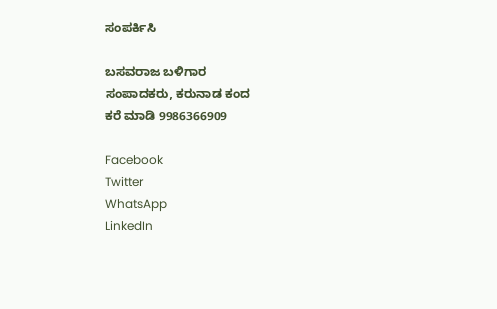ಸಂಪರ್ಕಿಸಿ

ಬಸವರಾಜ ಬಳಿಗಾರ
ಸಂಪಾದಕರು, ಕರುನಾಡ ಕಂದ
ಕರೆ ಮಾಡಿ 9986366909

Facebook
Twitter
WhatsApp
LinkedIn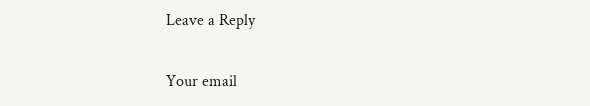Leave a Reply

Your email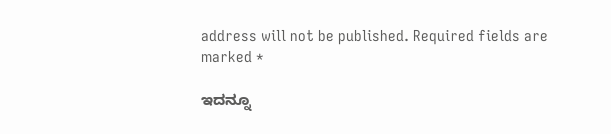address will not be published. Required fields are marked *

ಇದನ್ನೂ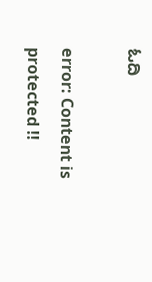ಓದಿ

error: Content is protected !!